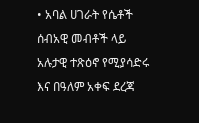• አባል ሀገራት የሴቶች ሰብአዊ መብቶች ላይ አሉታዊ ተጽዕኖ የሚያሳድሩ እና በዓለም አቀፍ ደረጃ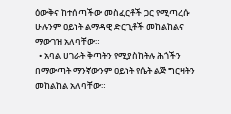ዕውቅና ከተሰጣችው መስፈርቶች ጋር የሚጣረሱ ሁሉንም ዐይነት ልማዳዊ ድርጊቶች መከልከልና ማውገዝ አለባቸው።
  • አባል ሀገራት ቅጣትን የሚያስከትሉ ሕጎችን በማውጣት ማንኛውንም ዐይነት የሴት ልጅ ግርዛትን መከልከል አለባቸው።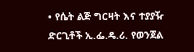• የሴት ልጅ ግርዛት እና ተያያዥ ድርጊቶች ኢ.ፌ.ዴ.ሪ. የወንጀል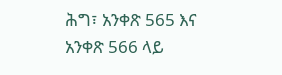ሕግ፣ አንቀጽ 565 እና አንቀጽ 566 ላይ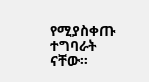የሚያስቀጡ ተግባራት ናቸው።